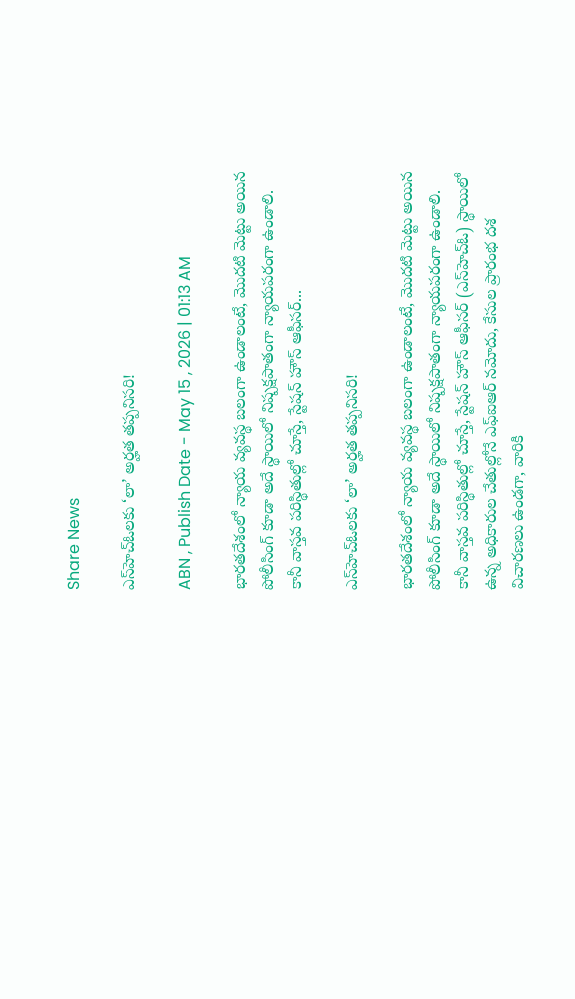Share News

ఎస్‌హెచ్ఓలకు ‘లా’ అర్హత తప్పనిసరి!

ABN , Publish Date - May 15 , 2026 | 01:13 AM

భారతదేశంలో న్యాయ వ్యవస్థ బలంగా ఉండాలంటే, మొదటి మెట్టు అయిన పోలీసింగ్ కూడా అదే స్థాయిలో నిష్పక్షపాతంగా న్యాయపరంగా ఉండాలి. కానీ వాస్తవ పరిస్థితుల్లో చూస్తే, స్టేషన్ హౌస్ ఆఫీసర్...

ఎస్‌హెచ్ఓలకు ‘లా’ అర్హత తప్పనిసరి!

భారతదేశంలో న్యాయ వ్యవస్థ బలంగా ఉండాలంటే, మొదటి మెట్టు అయిన పోలీసింగ్ కూడా అదే స్థాయిలో నిష్పక్షపాతంగా న్యాయపరంగా ఉండాలి. కానీ వాస్తవ పరిస్థితుల్లో చూస్తే, స్టేషన్ హౌస్ ఆఫీసర్ (ఎస్‌హెచ్ఓ) స్థాయిలో ఉన్న అధికారుల చేతుల్లోనే ఎఫ్‌ఐఆర్ నమోదు, కేసుల ప్రారంభ దశ విచారణలు ఉండగా, వారికి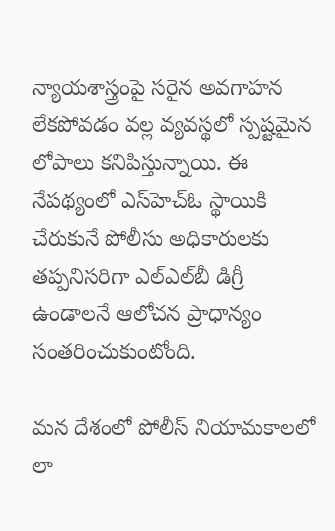న్యాయశాస్త్రంపై సరైన అవగాహన లేకపోవడం వల్ల వ్యవస్థలో స్పష్టమైన లోపాలు కనిపిస్తున్నాయి. ఈ నేపథ్యంలో ఎస్‌హెచ్ఓ స్థాయికి చేరుకునే పోలీసు అధికారులకు తప్పనిసరిగా ఎల్‌ఎల్‌బీ డిగ్రీ ఉండాలనే ఆలోచన ప్రాధాన్యం సంతరించుకుంటోంది.

మన దేశంలో పోలీస్ నియామకాలలో లా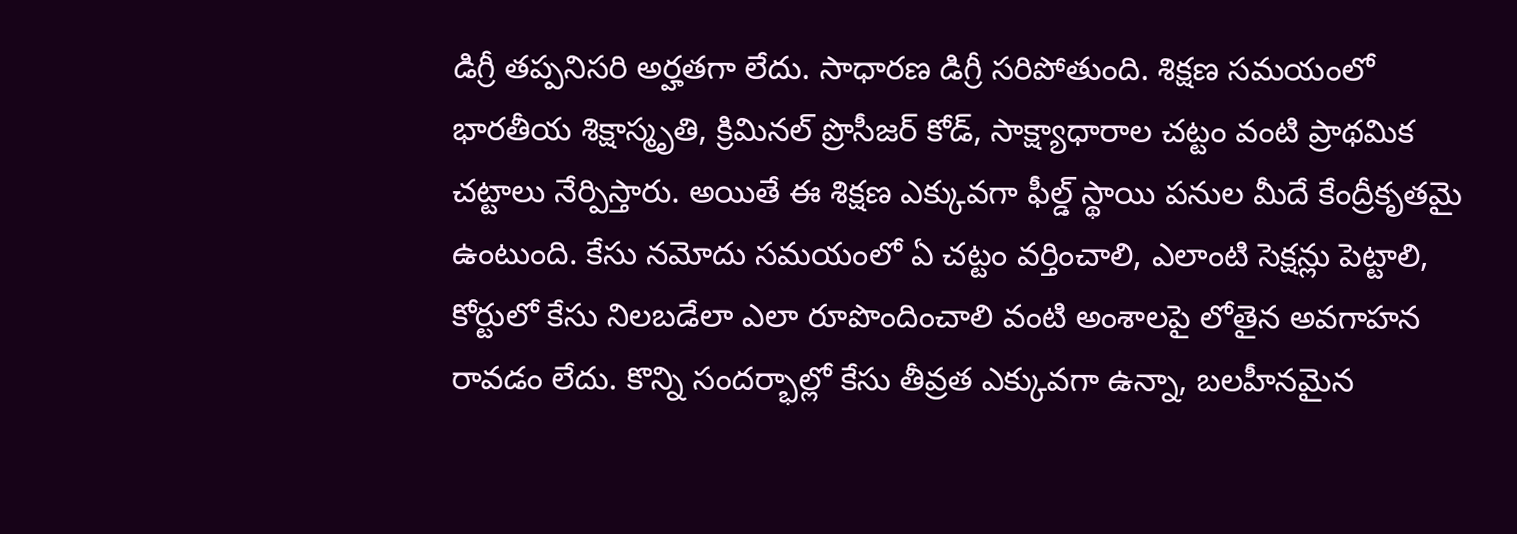డిగ్రీ తప్పనిసరి అర్హతగా లేదు. సాధారణ డిగ్రీ సరిపోతుంది. శిక్షణ సమయంలో భారతీయ శిక్షాస్మృతి, క్రిమినల్ ప్రొసీజర్ కోడ్, సాక్ష్యాధారాల చట్టం వంటి ప్రాథమిక చట్టాలు నేర్పిస్తారు. అయితే ఈ శిక్షణ ఎక్కువగా ఫీల్డ్ స్థాయి పనుల మీదే కేంద్రీకృతమై ఉంటుంది. కేసు నమోదు సమయంలో ఏ చట్టం వర్తించాలి, ఎలాంటి సెక్షన్లు పెట్టాలి, కోర్టులో కేసు నిలబడేలా ఎలా రూపొందించాలి వంటి అంశాలపై లోతైన అవగాహన రావడం లేదు. కొన్ని సందర్భాల్లో కేసు తీవ్రత ఎక్కువగా ఉన్నా, బలహీనమైన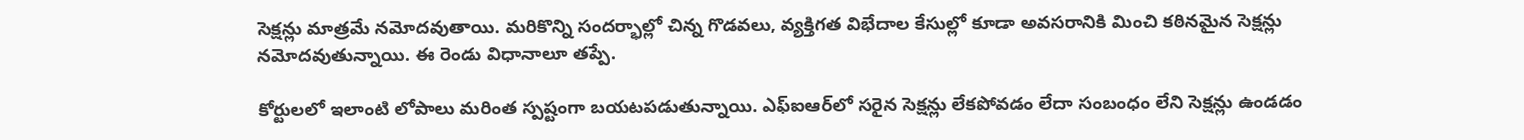సెక్షన్లు మాత్రమే నమోదవుతాయి. మరికొన్ని సందర్భాల్లో చిన్న గొడవలు, వ్యక్తిగత విభేదాల కేసుల్లో కూడా అవసరానికి మించి కఠినమైన సెక్షన్లు నమోదవుతున్నాయి. ఈ రెండు విధానాలూ తప్పే.

కోర్టులలో ఇలాంటి లోపాలు మరింత స్పష్టంగా బయటపడుతున్నాయి. ఎఫ్‌ఐఆర్‌లో సరైన సెక్షన్లు లేకపోవడం లేదా సంబంధం లేని సెక్షన్లు ఉండడం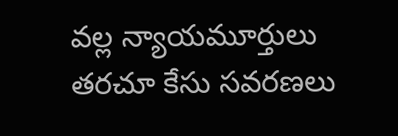వల్ల న్యాయమూర్తులు తరచూ కేసు సవరణలు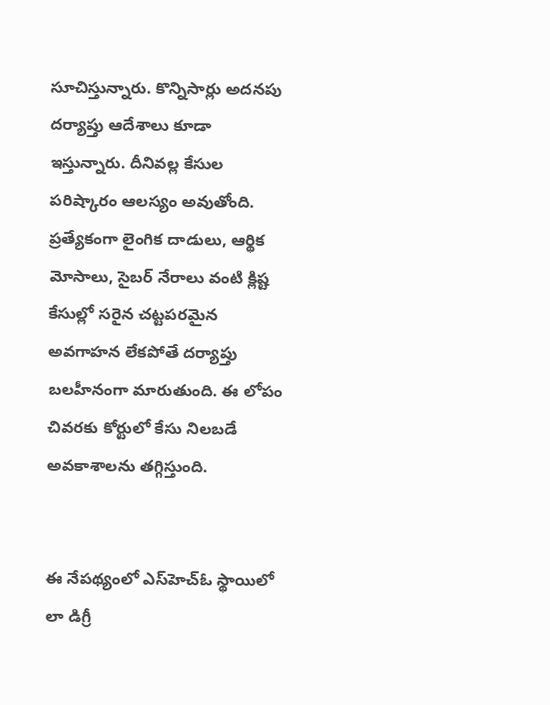సూచిస్తున్నారు. కొన్నిసార్లు అదనపు దర్యాప్తు ఆదేశాలు కూడా ఇస్తున్నారు. దీనివల్ల కేసుల పరిష్కారం ఆలస్యం అవుతోంది. ప్రత్యేకంగా లైంగిక దాడులు, ఆర్థిక మోసాలు, సైబర్ నేరాలు వంటి క్లిష్ట కేసుల్లో సరైన చట్టపరమైన అవగాహన లేకపోతే దర్యాప్తు బలహీనంగా మారుతుంది. ఈ లోపం చివరకు కోర్టులో కేసు నిలబడే అవకాశాలను తగ్గిస్తుంది.


ఈ నేపథ్యంలో ఎస్‌హెచ్ఓ స్థాయిలో లా డిగ్రీ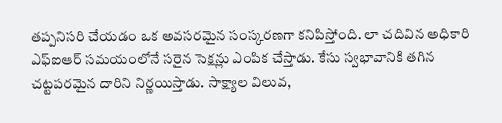తప్పనిసరి చేయడం ఒక అవసరమైన సంస్కరణగా కనిపిస్తోంది. లా చదివిన అధికారి ఎఫ్‌ఐఆర్ సమయంలోనే సరైన సెక్షన్లు ఎంపిక చేస్తాడు. కేసు స్వభావానికి తగిన చట్టపరమైన దారిని నిర్ణయిస్తాడు. సాక్ష్యాల విలువ,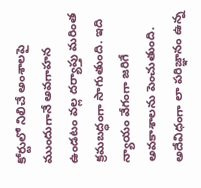కోర్టులో నిలిచే అంశాలపై ముందుగానే అవగాహన ఉండటం వల్ల దర్యాప్తు మరింత క్రమబద్ధంగా సాగుతుంది. ఇది న్యాయం వేగంగా జరిగే అవకాశాలను పెంచుతుంది. అదేవిధంగా లా పరిజ్ఞానం ఉన్న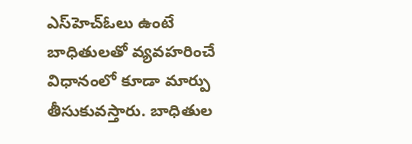ఎస్‌హెచ్ఓలు ఉంటే బాధితులతో వ్యవహరించే విధానంలో కూడా మార్పు తీసుకువస్తారు. బాధితుల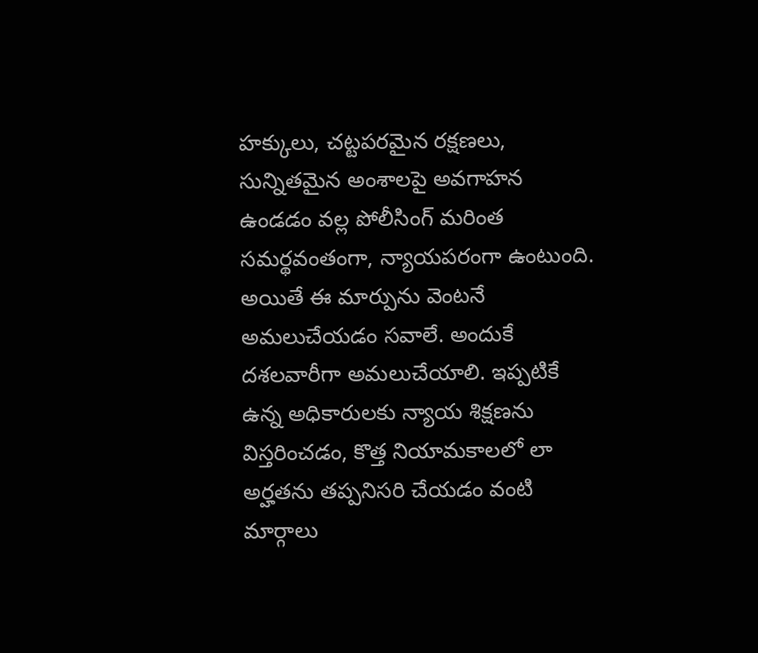హక్కులు, చట్టపరమైన రక్షణలు, సున్నితమైన అంశాలపై అవగాహన ఉండడం వల్ల పోలీసింగ్ మరింత సమర్థవంతంగా, న్యాయపరంగా ఉంటుంది. అయితే ఈ మార్పును వెంటనే అమలుచేయడం సవాలే. అందుకే దశలవారీగా అమలుచేయాలి. ఇప్పటికే ఉన్న అధికారులకు న్యాయ శిక్షణను విస్తరించడం, కొత్త నియామకాలలో లా అర్హతను తప్పనిసరి చేయడం వంటి మార్గాలు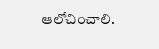ఆలోచించాలి.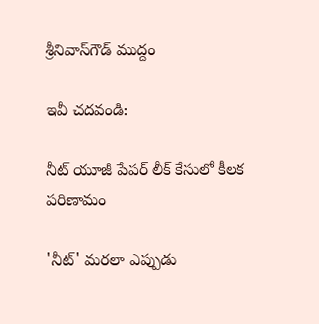శ్రీనివాస్‌గౌడ్ ముద్దం

ఇవీ చదవండి:

నీట్ యూజీ పేపర్ లీక్ కేసులో కీలక పరిణామం

'నీట్' మరలా ఎప్పుడు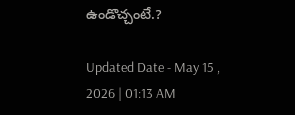ఉండొచ్చంటే.?

Updated Date - May 15 , 2026 | 01:13 AM